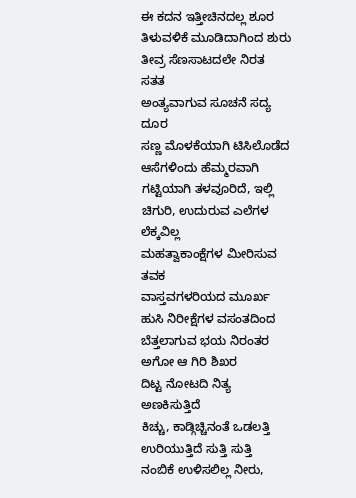ಈ ಕದನ ಇತ್ತೀಚಿನದಲ್ಲ ಶೂರ
ತಿಳುವಳಿಕೆ ಮೂಡಿದಾಗಿಂದ ಶುರು
ತೀವ್ರ ಸೆಣಸಾಟದಲೇ ನಿರತ ಸತತ
ಅಂತ್ಯವಾಗುವ ಸೂಚನೆ ಸದ್ಯ ದೂರ
ಸಣ್ಣ ಮೊಳಕೆಯಾಗಿ ಟಿಸಿಲೊಡೆದ
ಆಸೆಗಳಿಂದು ಹೆಮ್ಮರವಾಗಿ
ಗಟ್ಟಿಯಾಗಿ ತಳವೂರಿದೆ, ಇಲ್ಲಿ
ಚಿಗುರಿ, ಉದುರುವ ಎಲೆಗಳ ಲೆಕ್ಕವಿಲ್ಲ
ಮಹತ್ವಾಕಾಂಕ್ಷೆಗಳ ಮೀರಿಸುವ ತವಕ
ವಾಸ್ತವಗಳರಿಯದ ಮೂರ್ಖ
ಹುಸಿ ನಿರೀಕ್ಷೆಗಳ ವಸಂತದಿಂದ
ಬೆತ್ತಲಾಗುವ ಭಯ ನಿರಂತರ
ಅಗೋ ಆ ಗಿರಿ ಶಿಖರ
ದಿಟ್ಟ ನೋಟದಿ ನಿತ್ಯ ಅಣಕಿಸುತ್ತಿದೆ
ಕಿಚ್ಚು, ಕಾಡ್ಗಿಚ್ಚಿನಂತೆ ಒಡಲತ್ತಿ
ಉರಿಯುತ್ತಿದೆ ಸುತ್ತಿ ಸುತ್ತಿ
ನಂಬಿಕೆ ಉಳಿಸಲಿಲ್ಲ ನೀರು,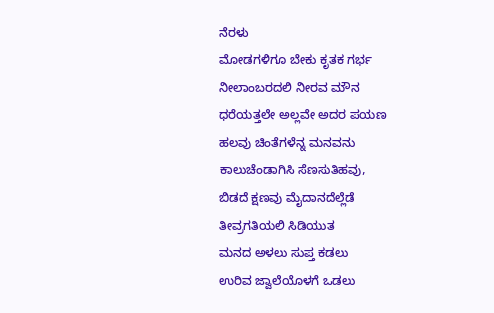ನೆರಳು
ಮೋಡಗಳಿಗೂ ಬೇಕು ಕೃತಕ ಗರ್ಭ
ನೀಲಾಂಬರದಲಿ ನೀರವ ಮೌನ
ಧರೆಯತ್ತಲೇ ಅಲ್ಲವೇ ಅದರ ಪಯಣ
ಹಲವು ಚಿಂತೆಗಳೆನ್ನ ಮನವನು
ಕಾಲುಚೆಂಡಾಗಿಸಿ ಸೆಣಸುತಿಹವು,
ಬಿಡದೆ ಕ್ಷಣವು ಮೈದಾನದೆಲ್ಲೆಡೆ
ತೀವ್ರಗತಿಯಲಿ ಸಿಡಿಯುತ
ಮನದ ಅಳಲು ಸುಪ್ತ ಕಡಲು
ಉರಿವ ಜ್ವಾಲೆಯೊಳಗೆ ಒಡಲು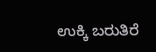ಉಕ್ಕಿ ಬರುತಿರೆ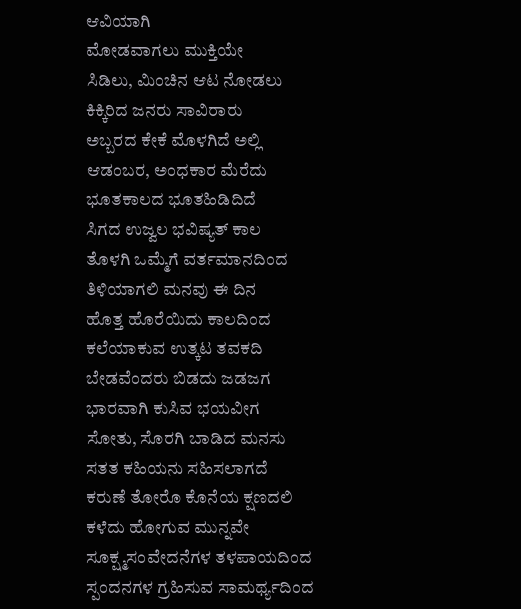ಆವಿಯಾಗಿ
ಮೋಡವಾಗಲು ಮುಕ್ತಿಯೇ
ಸಿಡಿಲು, ಮಿಂಚಿನ ಆಟ ನೋಡಲು
ಕಿಕ್ಕಿರಿದ ಜನರು ಸಾವಿರಾರು
ಅಬ್ಬರದ ಕೇಕೆ ಮೊಳಗಿದೆ ಅಲ್ಲಿ
ಆಡಂಬರ, ಅಂಧಕಾರ ಮೆರೆದು
ಭೂತಕಾಲದ ಭೂತಹಿಡಿದಿದೆ
ಸಿಗದ ಉಜ್ವಲ ಭವಿಷ್ಯತ್ ಕಾಲ
ತೊಳಗಿ ಒಮ್ಮೆಗೆ ವರ್ತಮಾನದಿಂದ
ತಿಳಿಯಾಗಲಿ ಮನವು ಈ ದಿನ
ಹೊತ್ತ ಹೊರೆಯಿದು ಕಾಲದಿಂದ
ಕಲೆಯಾಕುವ ಉತ್ಕಟ ತವಕದಿ
ಬೇಡವೆಂದರು ಬಿಡದು ಜಡಜಗ
ಭಾರವಾಗಿ ಕುಸಿವ ಭಯವೀಗ
ಸೋತು, ಸೊರಗಿ ಬಾಡಿದ ಮನಸು
ಸತತ ಕಹಿಯನು ಸಹಿಸಲಾಗದೆ
ಕರುಣೆ ತೋರೊ ಕೊನೆಯ ಕ್ಷಣದಲಿ
ಕಳೆದು ಹೋಗುವ ಮುನ್ನವೇ
ಸೂಕ್ಷ್ಮಸಂವೇದನೆಗಳ ತಳಪಾಯದಿಂದ
ಸ್ಪಂದನಗಳ ಗ್ರಹಿಸುವ ಸಾಮರ್ಥ್ಯದಿಂದ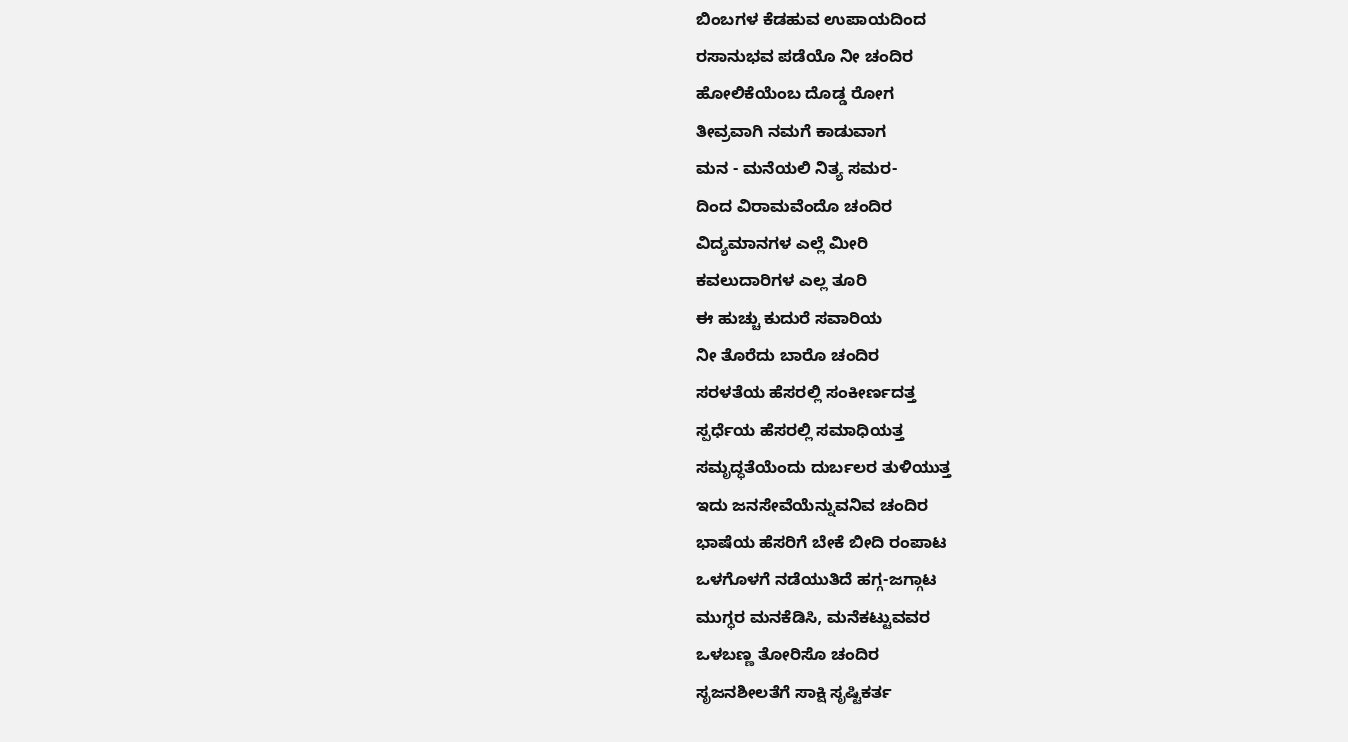ಬಿಂಬಗಳ ಕೆಡಹುವ ಉಪಾಯದಿಂದ
ರಸಾನುಭವ ಪಡೆಯೊ ನೀ ಚಂದಿರ
ಹೋಲಿಕೆಯೆಂಬ ದೊಡ್ಡ ರೋಗ
ತೀವ್ರವಾಗಿ ನಮಗೆ ಕಾಡುವಾಗ
ಮನ - ಮನೆಯಲಿ ನಿತ್ಯ ಸಮರ-
ದಿಂದ ವಿರಾಮವೆಂದೊ ಚಂದಿರ
ವಿದ್ಯಮಾನಗಳ ಎಲ್ಲೆ ಮೀರಿ
ಕವಲುದಾರಿಗಳ ಎಲ್ಲ ತೂರಿ
ಈ ಹುಚ್ಚು ಕುದುರೆ ಸವಾರಿಯ
ನೀ ತೊರೆದು ಬಾರೊ ಚಂದಿರ
ಸರಳತೆಯ ಹೆಸರಲ್ಲಿ ಸಂಕೀರ್ಣದತ್ತ
ಸ್ಪರ್ಧೆಯ ಹೆಸರಲ್ಲಿ ಸಮಾಧಿಯತ್ತ
ಸಮೃದ್ಧತೆಯೆಂದು ದುರ್ಬಲರ ತುಳಿಯುತ್ತ
ಇದು ಜನಸೇವೆಯೆನ್ನುವನಿವ ಚಂದಿರ
ಭಾಷೆಯ ಹೆಸರಿಗೆ ಬೇಕೆ ಬೀದಿ ರಂಪಾಟ
ಒಳಗೊಳಗೆ ನಡೆಯುತಿದೆ ಹಗ್ಗ-ಜಗ್ಗಾಟ
ಮುಗ್ಧರ ಮನಕೆಡಿಸಿ, ಮನೆಕಟ್ಟುವವರ
ಒಳಬಣ್ಣ ತೋರಿಸೊ ಚಂದಿರ
ಸೃಜನಶೀಲತೆಗೆ ಸಾಕ್ಷಿ ಸೃಷ್ಟಿಕರ್ತ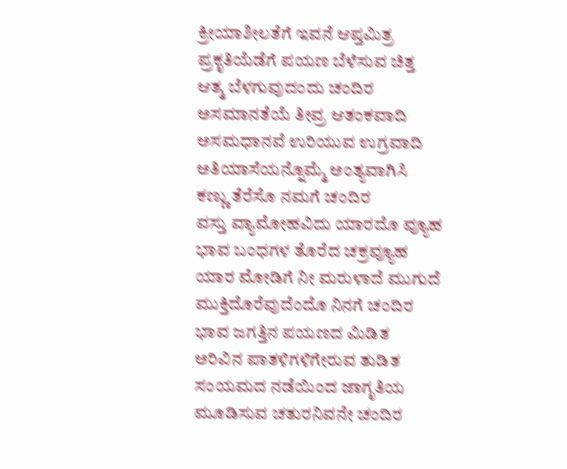ಕ್ರೀಯಾಶೀಲತೆಗೆ ಇವನೆ ಆಪ್ತಮಿತ್ರ
ಪ್ರಕೃತಿಯೆಡೆಗೆ ಪಯಣ ಬೆಳೆಸುವ ಚಿತ್ತ
ಆತ್ಮ ಬೆಳಗುವುದಂದು ಚಂದಿರ
ಅಸಮಾನತೆಯೆ ತೀವ್ರ ಆತಂಕವಾದಿ
ಅಸಮಧಾನವೆ ಉರಿಯುವ ಉಗ್ರವಾದಿ
ಅತಿಯಾಸೆಯನ್ನೊಮ್ಮೆ ಅಂತ್ಯವಾಗಿಸಿ
ಕಣ್ಣು ತೆರೆಸೊ ನಮಗೆ ಚಂದಿರ
ವಸ್ತು ವ್ಯಾಮೋಹವಿದು ಯಾರದೊ ವ್ಯೂಹ
ಭಾವ ಬಂಧಗಳ ತೊರೆದ ಚಕ್ರವ್ಯೂಹ
ಯಾರ ಮೋಡಿಗೆ ನೀ ಮರುಳಾದೆ ಮುಗುದೆ
ಮುಕ್ತಿದೊರೆವುದೆಂದೊ ನಿನಗೆ ಚಂದಿರ
ಭಾವ ಜಗತ್ತಿನ ಪಯಣದ ಮಿಡಿತ
ಅರಿವಿನ ಪಾತಳಿಗಳಿಗೇರುವ ತುಡಿತ
ಸಂಯಮದ ನಡೆಯಿಂದ ಜಾಗೃತಿಯ
ಮೂಡಿಸುವ ಚತುರನಿವನೇ ಚಂದಿರ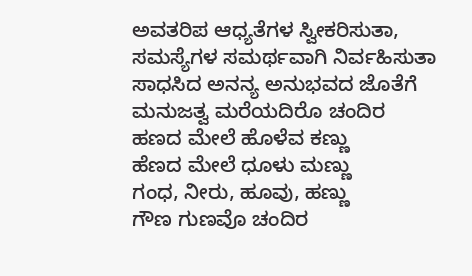ಅವತರಿಪ ಆಧ್ಯತೆಗಳ ಸ್ವೀಕರಿಸುತಾ,
ಸಮಸ್ಯೆಗಳ ಸಮರ್ಥವಾಗಿ ನಿರ್ವಹಿಸುತಾ
ಸಾಧಸಿದ ಅನನ್ಯ ಅನುಭವದ ಜೊತೆಗೆ
ಮನುಜತ್ವ ಮರೆಯದಿರೊ ಚಂದಿರ
ಹಣದ ಮೇಲೆ ಹೊಳೆವ ಕಣ್ಣು
ಹೆಣದ ಮೇಲೆ ಧೂಳು ಮಣ್ಣು
ಗಂಧ, ನೀರು, ಹೂವು, ಹಣ್ಣು
ಗೌಣ ಗುಣವೊ ಚಂದಿರ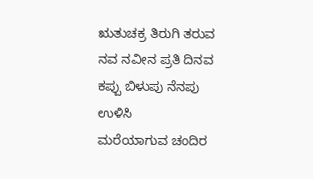ಋತುಚಕ್ರ ತಿರುಗಿ ತರುವ
ನವ ನವೀನ ಪ್ರತಿ ದಿನವ
ಕಪ್ಪು ಬಿಳುಪು ನೆನಪು ಉಳಿಸಿ
ಮರೆಯಾಗುವ ಚಂದಿರ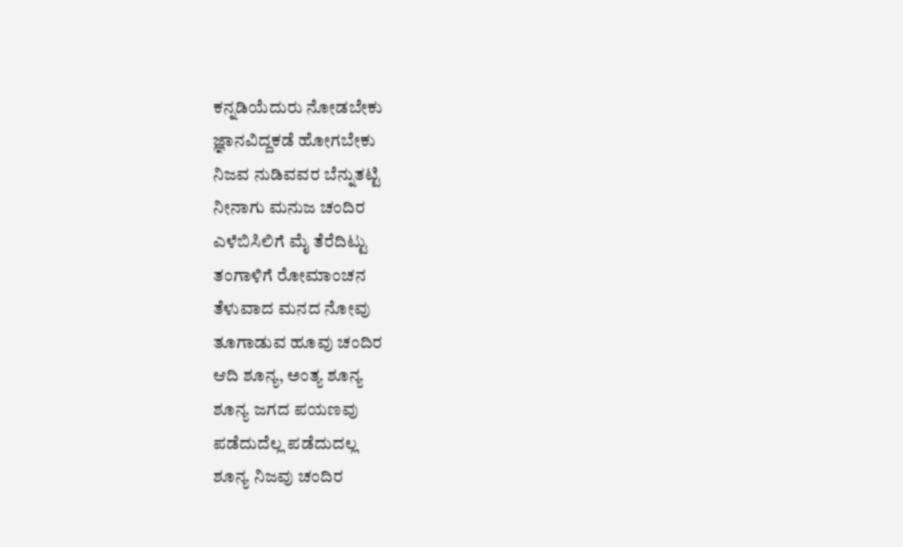ಕನ್ನಡಿಯೆದುರು ನೋಡಬೇಕು
ಜ್ಞಾನವಿದ್ದಕಡೆ ಹೋಗಬೇಕು
ನಿಜವ ನುಡಿವವರ ಬೆನ್ನುತಟ್ಟಿ
ನೀನಾಗು ಮನುಜ ಚಂದಿರ
ಎಳೆಬಿಸಿಲಿಗೆ ಮೈ ತೆರೆದಿಟ್ಟು
ತಂಗಾಳಿಗೆ ರೋಮಾಂಚನ
ತೆಳುವಾದ ಮನದ ನೋವು
ತೂಗಾಡುವ ಹೂವು ಚಂದಿರ
ಆದಿ ಶೂನ್ಯ, ಅಂತ್ಯ ಶೂನ್ಯ
ಶೂನ್ಯ ಜಗದ ಪಯಣವು
ಪಡೆದುದೆಲ್ಲ ಪಡೆದುದಲ್ಲ
ಶೂನ್ಯ ನಿಜವು ಚಂದಿರ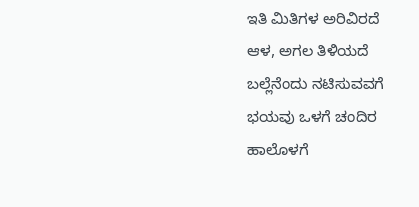ಇತಿ ಮಿತಿಗಳ ಅರಿವಿರದೆ
ಆಳ, ಅಗಲ ತಿಳಿಯದೆ
ಬಲ್ಲೆನೆಂದು ನಟಿಸುವವಗೆ
ಭಯವು ಒಳಗೆ ಚಂದಿರ
ಹಾಲೊಳಗೆ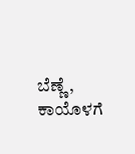ಬೆಣ್ಣೆ, ಕಾಯೊಳಗೆ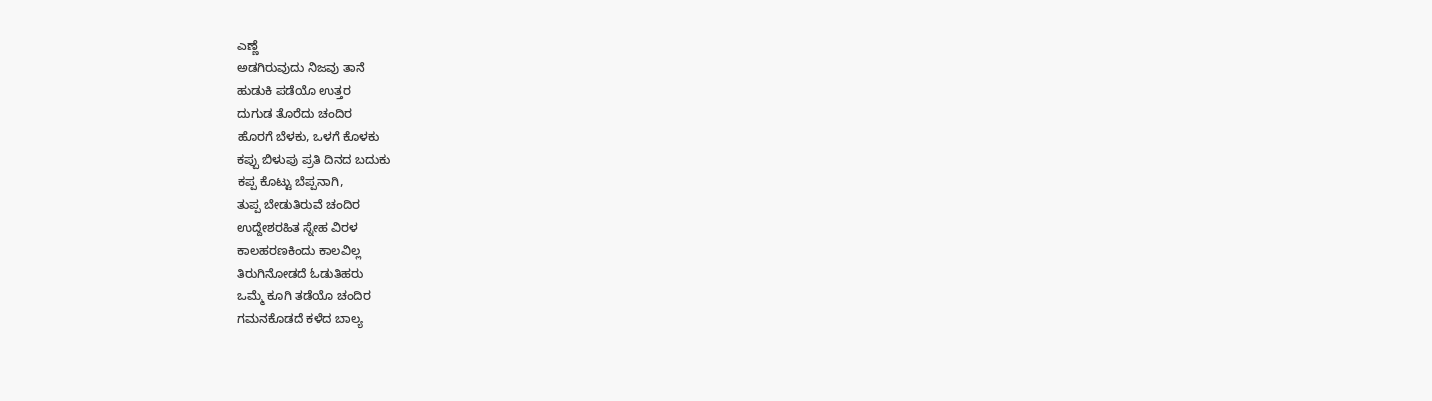ಎಣ್ಣೆ
ಅಡಗಿರುವುದು ನಿಜವು ತಾನೆ
ಹುಡುಕಿ ಪಡೆಯೊ ಉತ್ತರ
ದುಗುಡ ತೊರೆದು ಚಂದಿರ
ಹೊರಗೆ ಬೆಳಕು, ಒಳಗೆ ಕೊಳಕು
ಕಪ್ಪು ಬಿಳುಪು ಪ್ರತಿ ದಿನದ ಬದುಕು
ಕಪ್ಪ ಕೊಟ್ಟು ಬೆಪ್ಪನಾಗಿ,
ತುಪ್ಪ ಬೇಡುತಿರುವೆ ಚಂದಿರ
ಉದ್ದೇಶರಹಿತ ಸ್ನೇಹ ವಿರಳ
ಕಾಲಹರಣಕಿಂದು ಕಾಲವಿಲ್ಲ
ತಿರುಗಿನೋಡದೆ ಓಡುತಿಹರು
ಒಮ್ಮೆ ಕೂಗಿ ತಡೆಯೊ ಚಂದಿರ
ಗಮನಕೊಡದೆ ಕಳೆದ ಬಾಲ್ಯ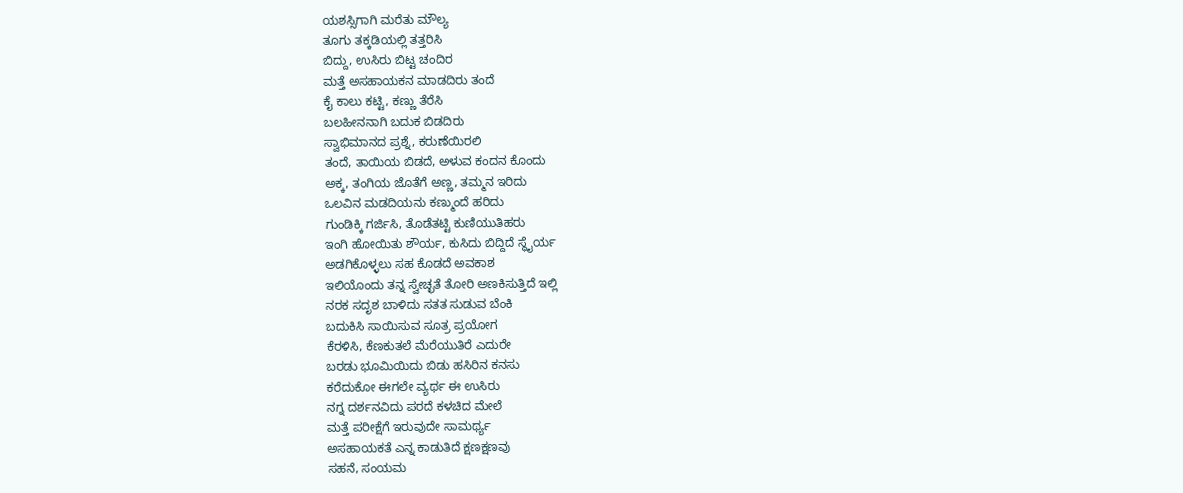ಯಶಸ್ಸಿಗಾಗಿ ಮರೆತು ಮೌಲ್ಯ
ತೂಗು ತಕ್ಕಡಿಯಲ್ಲಿ ತತ್ತರಿಸಿ
ಬಿದ್ದು, ಉಸಿರು ಬಿಟ್ಟ ಚಂದಿರ
ಮತ್ತೆ ಅಸಹಾಯಕನ ಮಾಡದಿರು ತಂದೆ
ಕೈ ಕಾಲು ಕಟ್ಟಿ, ಕಣ್ಣು ತೆರೆಸಿ
ಬಲಹೀನನಾಗಿ ಬದುಕ ಬಿಡದಿರು
ಸ್ವಾಭಿಮಾನದ ಪ್ರಶ್ನೆ, ಕರುಣೆಯಿರಲಿ
ತಂದೆ, ತಾಯಿಯ ಬಿಡದೆ, ಅಳುವ ಕಂದನ ಕೊಂದು
ಅಕ್ಕ, ತಂಗಿಯ ಜೊತೆಗೆ ಅಣ್ಣ, ತಮ್ಮನ ಇರಿದು
ಒಲವಿನ ಮಡದಿಯನು ಕಣ್ಮುಂದೆ ಹರಿದು
ಗುಂಡಿಕ್ಕಿ ಗರ್ಜಿಸಿ, ತೊಡೆತಟ್ಟಿ ಕುಣಿಯುತಿಹರು
ಇಂಗಿ ಹೋಯಿತು ಶೌರ್ಯ, ಕುಸಿದು ಬಿದ್ದಿದೆ ಸ್ಧೈರ್ಯ
ಅಡಗಿಕೊಳ್ಳಲು ಸಹ ಕೊಡದೆ ಅವಕಾಶ
ಇಲಿಯೊಂದು ತನ್ನ ಸ್ವೇಚ್ಛತೆ ತೋರಿ ಅಣಕಿಸುತ್ತಿದೆ ಇಲ್ಲಿ
ನರಕ ಸದೃಶ ಬಾಳಿದು ಸತತ ಸುಡುವ ಬೆಂಕಿ
ಬದುಕಿಸಿ ಸಾಯಿಸುವ ಸೂತ್ರ ಪ್ರಯೋಗ
ಕೆರಳಿಸಿ, ಕೆಣಕುತಲೆ ಮೆರೆಯುತಿರೆ ಎದುರೇ
ಬರಡು ಭೂಮಿಯಿದು ಬಿಡು ಹಸಿರಿನ ಕನಸು
ಕರೆದುಕೋ ಈಗಲೇ ವ್ಯರ್ಥ ಈ ಉಸಿರು
ನಗ್ನ ದರ್ಶನವಿದು ಪರದೆ ಕಳಚಿದ ಮೇಲೆ
ಮತ್ತೆ ಪರೀಕ್ಷೆಗೆ ಇರುವುದೇ ಸಾಮರ್ಥ್ಯ
ಅಸಹಾಯಕತೆ ಎನ್ನ ಕಾಡುತಿದೆ ಕ್ಷಣಕ್ಷಣವು
ಸಹನೆ, ಸಂಯಮ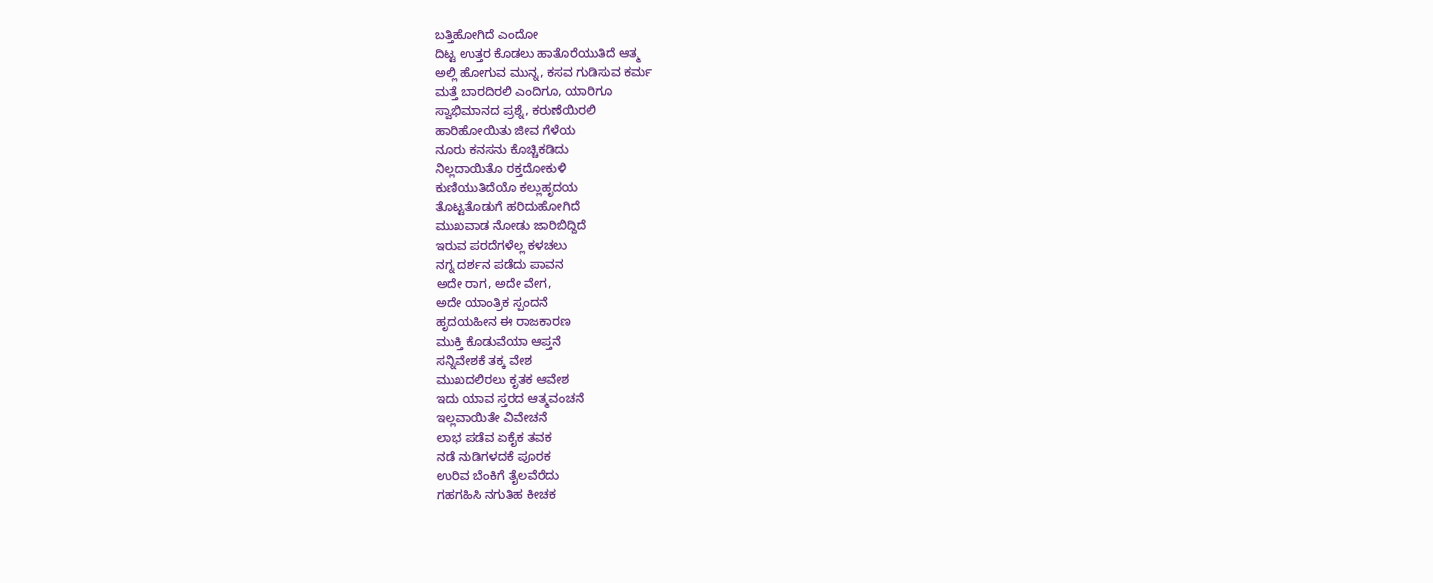ಬತ್ತಿಹೋಗಿದೆ ಎಂದೋ
ದಿಟ್ಟ ಉತ್ತರ ಕೊಡಲು ಹಾತೊರೆಯುತಿದೆ ಆತ್ಮ
ಅಲ್ಲಿ ಹೋಗುವ ಮುನ್ನ, ಕಸವ ಗುಡಿಸುವ ಕರ್ಮ
ಮತ್ತೆ ಬಾರದಿರಲಿ ಎಂದಿಗೂ, ಯಾರಿಗೂ
ಸ್ವಾಭಿಮಾನದ ಪ್ರಶ್ನೆ, ಕರುಣೆಯಿರಲಿ
ಹಾರಿಹೋಯಿತು ಜೀವ ಗೆಳೆಯ
ನೂರು ಕನಸನು ಕೊಚ್ಚಿಕಡಿದು
ನಿಲ್ಲದಾಯಿತೊ ರಕ್ತದೋಕುಳಿ
ಕುಣಿಯುತಿದೆಯೊ ಕಲ್ಲುಹೃದಯ
ತೊಟ್ಟತೊಡುಗೆ ಹರಿದುಹೋಗಿದೆ
ಮುಖವಾಡ ನೋಡು ಜಾರಿಬಿದ್ದಿದೆ
ಇರುವ ಪರದೆಗಳೆಲ್ಲ ಕಳಚಲು
ನಗ್ನ ದರ್ಶನ ಪಡೆದು ಪಾವನ
ಅದೇ ರಾಗ, ಅದೇ ವೇಗ,
ಅದೇ ಯಾಂತ್ರಿಕ ಸ್ಪಂದನೆ
ಹೃದಯಹೀನ ಈ ರಾಜಕಾರಣ
ಮುಕ್ತಿ ಕೊಡುವೆಯಾ ಆಪ್ತನೆ
ಸನ್ನಿವೇಶಕೆ ತಕ್ಕ ವೇಶ
ಮುಖದಲಿರಲು ಕೃತಕ ಆವೇಶ
ಇದು ಯಾವ ಸ್ತರದ ಆತ್ಮವಂಚನೆ
ಇಲ್ಲವಾಯಿತೇ ವಿವೇಚನೆ
ಲಾಭ ಪಡೆವ ಏಕೈಕ ತವಕ
ನಡೆ ನುಡಿಗಳದಕೆ ಪೂರಕ
ಉರಿವ ಬೆಂಕಿಗೆ ತೈಲವೆರೆದು
ಗಹಗಹಿಸಿ ನಗುತಿಹ ಕೀಚಕ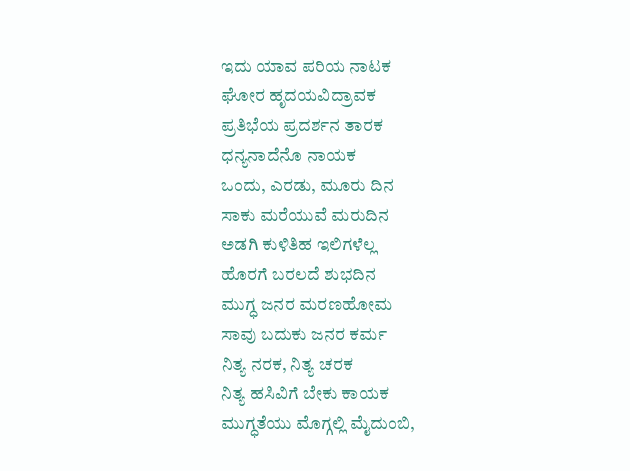ಇದು ಯಾವ ಪರಿಯ ನಾಟಕ
ಘೋರ ಹೃದಯವಿದ್ರಾವಕ
ಪ್ರತಿಭೆಯ ಪ್ರದರ್ಶನ ತಾರಕ
ಧನ್ಯನಾದೆನೊ ನಾಯಕ
ಒಂದು, ಎರಡು, ಮೂರು ದಿನ
ಸಾಕು ಮರೆಯುವೆ ಮರುದಿನ
ಅಡಗಿ ಕುಳಿತಿಹ ಇಲಿಗಳೆಲ್ಲ
ಹೊರಗೆ ಬರಲದೆ ಶುಭದಿನ
ಮುಗ್ಧ ಜನರ ಮರಣಹೋಮ
ಸಾವು ಬದುಕು ಜನರ ಕರ್ಮ
ನಿತ್ಯ ನರಕ, ನಿತ್ಯ ಚರಕ
ನಿತ್ಯ ಹಸಿವಿಗೆ ಬೇಕು ಕಾಯಕ
ಮುಗ್ಧತೆಯು ಮೊಗ್ಗಲ್ಲಿ ಮೈದುಂಬಿ,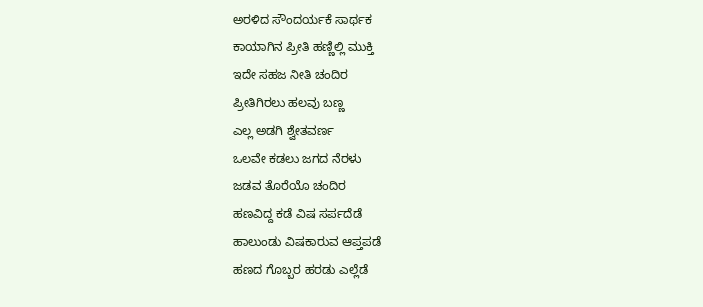ಅರಳಿದ ಸೌಂದರ್ಯಕೆ ಸಾರ್ಥಕ
ಕಾಯಾಗಿನ ಪ್ರೀತಿ ಹಣ್ಣಿಲ್ಲಿ ಮುಕ್ತಿ
ಇದೇ ಸಹಜ ನೀತಿ ಚಂದಿರ
ಪ್ರೀತಿಗಿರಲು ಹಲವು ಬಣ್ಣ
ಎಲ್ಲ ಅಡಗಿ ಶ್ವೇತವರ್ಣ
ಒಲವೇ ಕಡಲು ಜಗದ ನೆರಳು
ಜಡವ ತೊರೆಯೊ ಚಂದಿರ
ಹಣವಿದ್ದ ಕಡೆ ವಿಷ ಸರ್ಪದೆಡೆ
ಹಾಲುಂಡು ವಿಷಕಾರುವ ಆಪ್ತಪಡೆ
ಹಣದ ಗೊಬ್ಬರ ಹರಡು ಎಲ್ಲೆಡೆ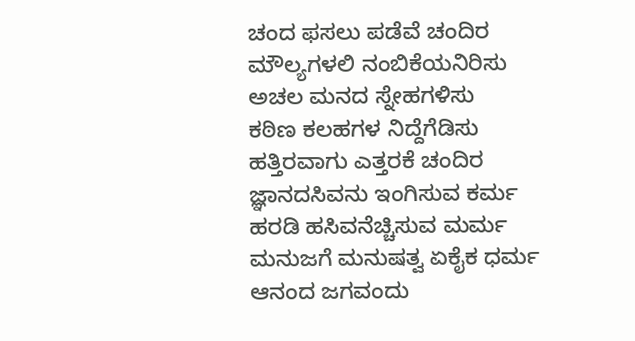ಚಂದ ಫಸಲು ಪಡೆವೆ ಚಂದಿರ
ಮೌಲ್ಯಗಳಲಿ ನಂಬಿಕೆಯನಿರಿಸು
ಅಚಲ ಮನದ ಸ್ನೇಹಗಳಿಸು
ಕಠಿಣ ಕಲಹಗಳ ನಿದ್ದೆಗೆಡಿಸು
ಹತ್ತಿರವಾಗು ಎತ್ತರಕೆ ಚಂದಿರ
ಜ್ಞಾನದಸಿವನು ಇಂಗಿಸುವ ಕರ್ಮ
ಹರಡಿ ಹಸಿವನೆಚ್ಚಿಸುವ ಮರ್ಮ
ಮನುಜಗೆ ಮನುಷತ್ವ ಏಕೈಕ ಧರ್ಮ
ಆನಂದ ಜಗವಂದು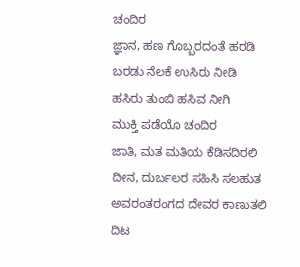ಚಂದಿರ
ಜ್ಞಾನ, ಹಣ ಗೊಬ್ಬರದಂತೆ ಹರಡಿ
ಬರಡು ನೆಲಕೆ ಉಸಿರು ನೀಡಿ
ಹಸಿರು ತುಂಬಿ ಹಸಿವ ನೀಗಿ
ಮುಕ್ತಿ ಪಡೆಯೊ ಚಂದಿರ
ಜಾತಿ, ಮತ ಮತಿಯ ಕೆಡಿಸದಿರಲಿ
ದೀನ, ದುರ್ಬಲರ ಸಹಿಸಿ ಸಲಹುತ
ಅವರಂತರಂಗದ ದೇವರ ಕಾಣುತಲಿ
ದಿಟ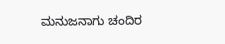ಮನುಜನಾಗು ಚಂದಿರ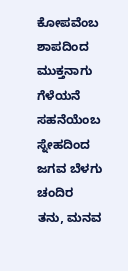ಕೋಪವೆಂಬ ಶಾಪದಿಂದ
ಮುಕ್ತನಾಗು ಗೆಳೆಯನೆ
ಸಹನೆಯೆಂಬ ಸ್ನೇಹದಿಂದ
ಜಗವ ಬೆಳಗು ಚಂದಿರ
ತನು, ಮನವ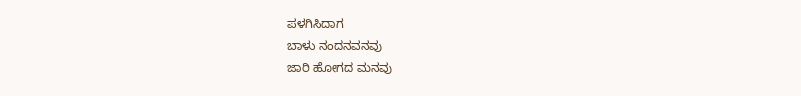ಪಳಗಿಸಿದಾಗ
ಬಾಳು ನಂದನವನವು
ಜಾರಿ ಹೋಗದ ಮನವು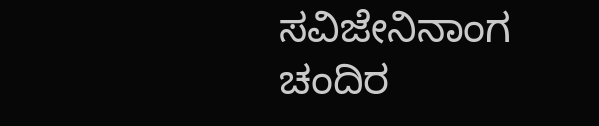ಸವಿಜೇನಿನಾಂಗ ಚಂದಿರ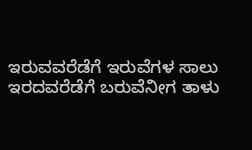ಇರುವವರೆಡೆಗೆ ಇರುವೆಗಳ ಸಾಲು
ಇರದವರೆಡೆಗೆ ಬರುವೆನೀಗ ತಾಳು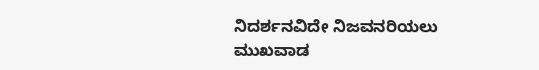ನಿದರ್ಶನವಿದೇ ನಿಜವನರಿಯಲು
ಮುಖವಾಡ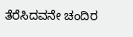ತೆರೆಸಿದವನೇ ಚಂದಿರ